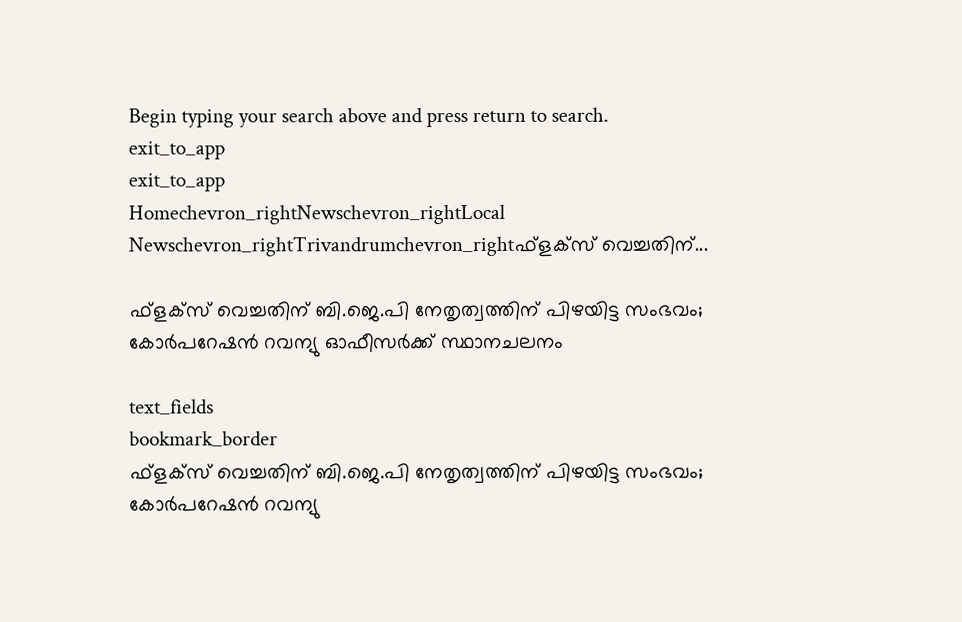Begin typing your search above and press return to search.
exit_to_app
exit_to_app
Homechevron_rightNewschevron_rightLocal Newschevron_rightTrivandrumchevron_rightഫ്ളക്‌സ് വെച്ചതിന്...

ഫ്ളക്‌സ് വെച്ചതിന് ബി.ജെ.പി നേതൃത്വത്തിന് പിഴയിട്ട സംഭവം; കോർപറേഷൻ റവന്യു ഓഫീസർക്ക് സ്ഥാനചലനം

text_fields
bookmark_border
ഫ്ളക്‌സ് വെച്ചതിന് ബി.ജെ.പി നേതൃത്വത്തിന് പിഴയിട്ട സംഭവം; കോർപറേഷൻ റവന്യു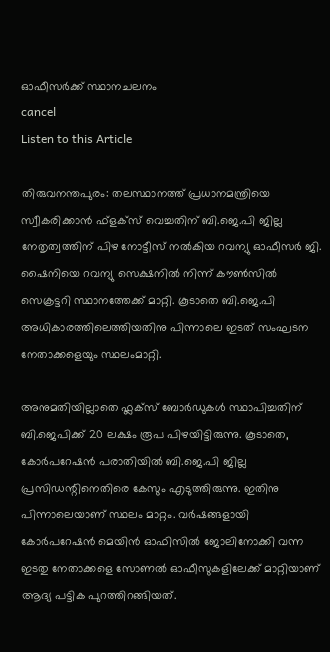ഓഫീസർക്ക് സ്ഥാനചലനം
cancel
Listen to this Article

തിരുവനന്തപുരം: തലസ്ഥാനത്ത് പ്രധാനമന്ത്രിയെ സ്വീകരിക്കാൻ ഫ്ളക്‌സ് വെച്ചതിന് ബി.ജെ.പി ജില്ല നേതൃത്വത്തിന് പിഴ നോട്ടീസ് നൽകിയ റവന്യു ഓഫീസർ ജി. ഷൈനിയെ റവന്യു സെക്ഷനിൽ നിന്ന് കൗൺസിൽ സെക്രട്ടറി സ്ഥാനത്തേക്ക് മാറ്റി. കൂടാതെ ബി.ജെ.പി അധികാരത്തിലെത്തിയതിനു പിന്നാലെ ഇടത് സംഘടന നേതാക്കളെയും സ്ഥലംമാറ്റി.

അനുമതിയില്ലാതെ ഫ്ലക്സ് ബോർഡുകൾ സ്ഥാപിച്ചതിന് ബി.ജെപിക്ക് 20 ലക്ഷം രൂപ പിഴയിട്ടിരുന്നു. കൂടാതെ, കോർപറേഷൻ പരാതിയിൽ ബി.ജെ.പി ജില്ല പ്രസിഡന്റിനെതിരെ കേസും എടുത്തിരുന്നു. ഇതിനു പിന്നാലെയാണ് സ്ഥലം മാറ്റം. വർഷങ്ങളായി കോർപറേഷൻ മെയിൻ ഓഫിസിൽ ജോലിനോക്കി വന്ന ഇടതു നേതാക്കളെ സോണൽ ഓഫീസുകളിലേക്ക് മാറ്റിയാണ് ആദ്യ പട്ടിക പുറത്തിറങ്ങിയത്.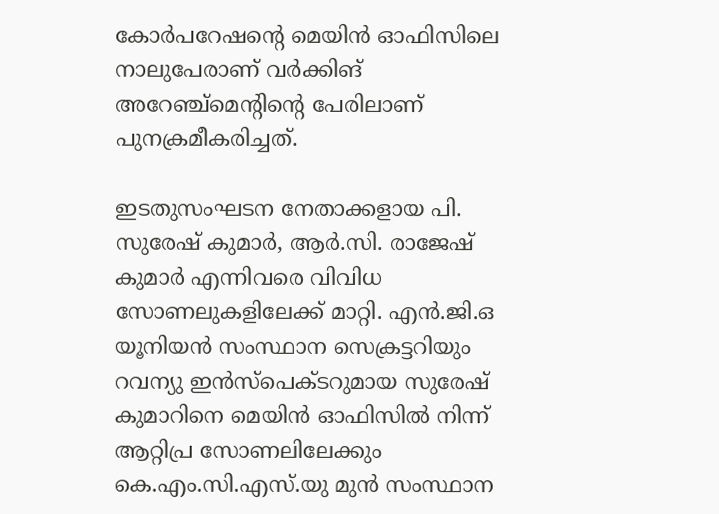കോർപറേഷന്റെ മെയിൻ ഓഫിസിലെ നാലുപേരാണ് വർക്കിങ് അറേഞ്ച്മെന്റിന്റെ പേരിലാണ് പുനക്രമീകരിച്ചത്.

ഇടതുസംഘടന നേതാക്കളായ പി. സുരേഷ് കുമാർ, ആർ.സി. രാജേഷ് കുമാർ എന്നിവരെ വിവിധ സോണലുകളിലേക്ക് മാറ്റി. എൻ.ജി.ഒ യൂനിയൻ സംസ്ഥാന സെക്രട്ടറിയും റവന്യു ഇൻസ്‌പെക്ടറുമായ സുരേഷ് കുമാറിനെ മെയിൻ ഓഫിസിൽ നിന്ന് ആറ്റിപ്ര സോണലിലേക്കും കെ.എം.സി.എസ്.യു മുൻ സംസ്ഥാന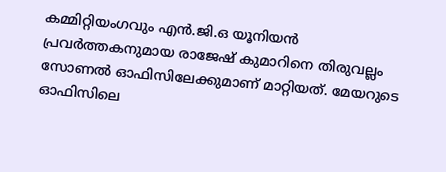കമ്മിറ്റിയംഗവും എൻ.ജി.ഒ യൂനിയൻ പ്രവർത്തകനുമായ രാജേഷ് കുമാറിനെ തിരുവല്ലം സോണൽ ഓഫിസിലേക്കുമാണ് മാറ്റിയത്. മേയറുടെ ഓഫിസിലെ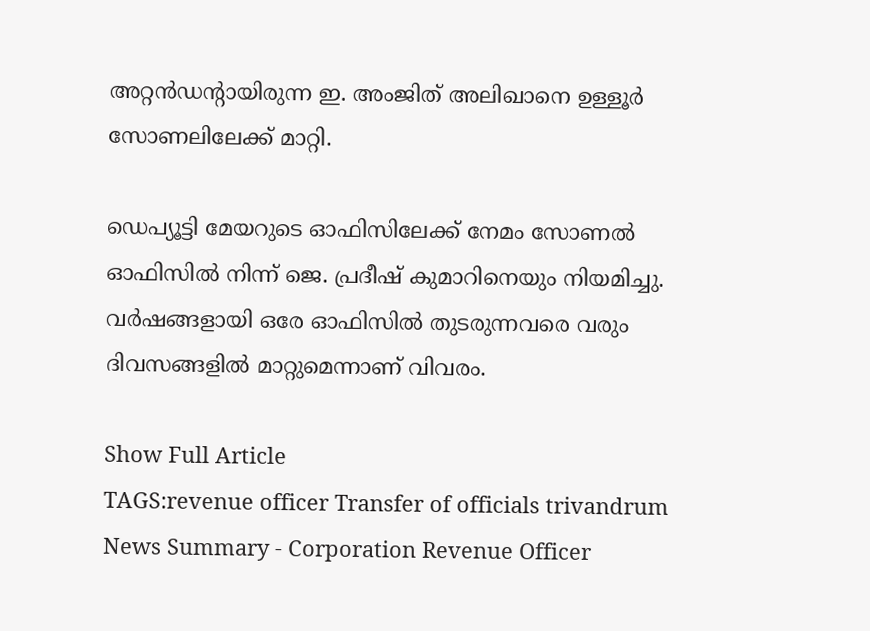അറ്റൻഡന്റായിരുന്ന ഇ. അംജിത് അലിഖാനെ ഉള്ളൂർ സോണലിലേക്ക് മാറ്റി.

ഡെപ്യൂട്ടി മേയറുടെ ഓഫിസിലേക്ക് നേമം സോണൽ ഓഫിസിൽ നിന്ന് ജെ. പ്രദീഷ് കുമാറിനെയും നിയമിച്ചു. വർഷങ്ങളായി ഒരേ ഓഫിസിൽ തുടരുന്നവരെ വരും ദിവസങ്ങളിൽ മാറ്റുമെന്നാണ് വിവരം.

Show Full Article
TAGS:revenue officer Transfer of officials trivandrum
News Summary - Corporation Revenue Officer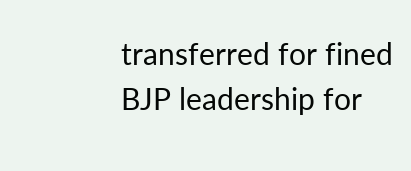transferred for fined BJP leadership for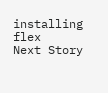installing flex
Next Story